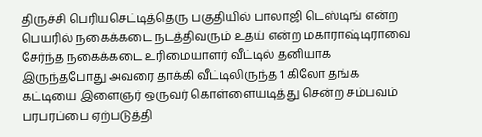திருச்சி பெரியசெட்டித்தெரு பகுதியில் பாலாஜி டெஸ்டிங் என்ற பெயரில் நகைக்கடை நடத்திவரும் உதய் என்ற மகாராஷ்டிராவை சேர்ந்த நகைக்கடை உரிமையாளர் வீட்டில் தனியாக இருந்தபோது அவரை தாக்கி வீட்டிலிருந்த 1 கிலோ தங்க கட்டியை இளைஞர் ஒருவர் கொள்ளையடித்து சென்ற சம்பவம் பரபரப்பை ஏற்படுத்தி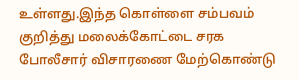உள்ளது.இந்த கொள்ளை சம்பவம் குறித்து மலைக்கோட்டை சரக போலீசார் விசாரணை மேற்கொண்டு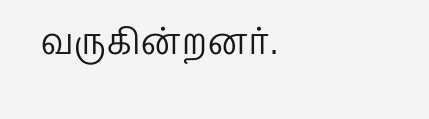வருகின்றனர்.